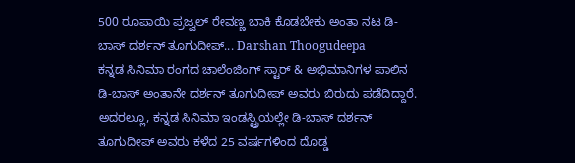500 ರೂಪಾಯಿ ಪ್ರಜ್ವಲ್ ರೇವಣ್ಣ ಬಾಕಿ ಕೊಡಬೇಕು ಅಂತಾ ನಟ ಡಿ-ಬಾಸ್ ದರ್ಶನ್ ತೂಗುದೀಪ್... Darshan Thoogudeepa
ಕನ್ನಡ ಸಿನಿಮಾ ರಂಗದ ಚಾಲೆಂಜಿಂಗ್ ಸ್ಟಾರ್ & ಅಭಿಮಾನಿಗಳ ಪಾಲಿನ ಡಿ-ಬಾಸ್ ಅಂತಾನೇ ದರ್ಶನ್ ತೂಗುದೀಪ್ ಅವರು ಬಿರುದು ಪಡೆದಿದ್ದಾರೆ. ಅದರಲ್ಲೂ, ಕನ್ನಡ ಸಿನಿಮಾ ಇಂಡಸ್ಟ್ರಿಯಲ್ಲೇ ಡಿ-ಬಾಸ್ ದರ್ಶನ್ ತೂಗುದೀಪ್ ಅವರು ಕಳೆದ 25 ವರ್ಷಗಳಿಂದ ದೊಡ್ಡ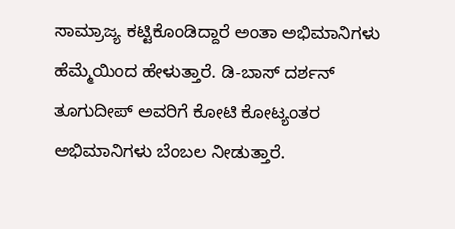ಸಾಮ್ರಾಜ್ಯ ಕಟ್ಟಿಕೊಂಡಿದ್ದಾರೆ ಅಂತಾ ಅಭಿಮಾನಿಗಳು ಹೆಮ್ಮೆಯಿಂದ ಹೇಳುತ್ತಾರೆ. ಡಿ-ಬಾಸ್ ದರ್ಶನ್ ತೂಗುದೀಪ್ ಅವರಿಗೆ ಕೋಟಿ ಕೋಟ್ಯಂತರ ಅಭಿಮಾನಿಗಳು ಬೆಂಬಲ ನೀಡುತ್ತಾರೆ.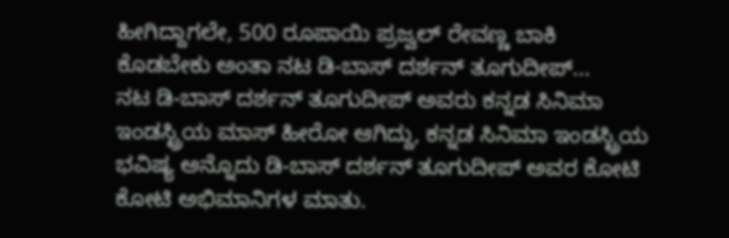ಹೀಗಿದ್ದಾಗಲೇ, 500 ರೂಪಾಯಿ ಪ್ರಜ್ವಲ್ ರೇವಣ್ಣ ಬಾಕಿ ಕೊಡಬೇಕು ಅಂತಾ ನಟ ಡಿ-ಬಾಸ್ ದರ್ಶನ್ ತೂಗುದೀಪ್...
ನಟ ಡಿ-ಬಾಸ್ ದರ್ಶನ್ ತೂಗುದೀಪ್ ಅವರು ಕನ್ನಡ ಸಿನಿಮಾ ಇಂಡಸ್ಟ್ರಿಯ ಮಾಸ್ ಹೀರೋ ಆಗಿದ್ದು, ಕನ್ನಡ ಸಿನಿಮಾ ಇಂಡಸ್ಟ್ರಿಯ ಭವಿಷ್ಯ ಅನ್ನೊದು ಡಿ-ಬಾಸ್ ದರ್ಶನ್ ತೂಗುದೀಪ್ ಅವರ ಕೋಟಿ ಕೋಟಿ ಅಭಿಮಾನಿಗಳ ಮಾತು.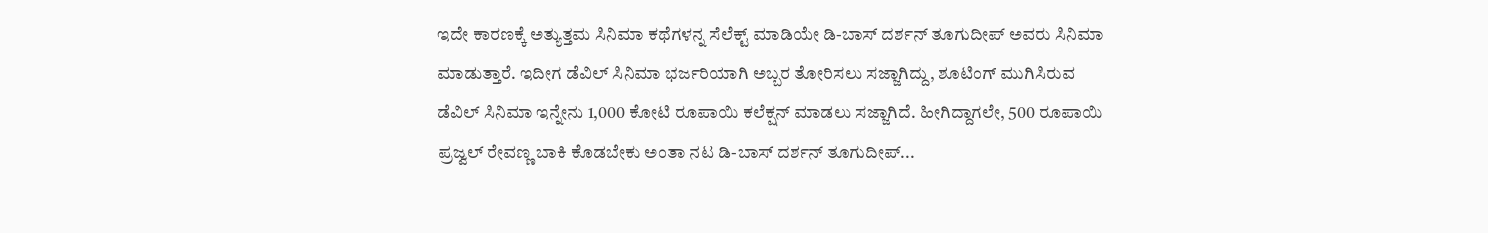ಇದೇ ಕಾರಣಕ್ಕೆ ಅತ್ಯುತ್ತಮ ಸಿನಿಮಾ ಕಥೆಗಳನ್ನ ಸೆಲೆಕ್ಟ್ ಮಾಡಿಯೇ ಡಿ-ಬಾಸ್ ದರ್ಶನ್ ತೂಗುದೀಪ್ ಅವರು ಸಿನಿಮಾ ಮಾಡುತ್ತಾರೆ. ಇದೀಗ ಡೆವಿಲ್ ಸಿನಿಮಾ ಭರ್ಜರಿಯಾಗಿ ಅಬ್ಬರ ತೋರಿಸಲು ಸಜ್ಜಾಗಿದ್ದು, ಶೂಟಿಂಗ್ ಮುಗಿಸಿರುವ ಡೆವಿಲ್ ಸಿನಿಮಾ ಇನ್ನೇನು 1,000 ಕೋಟಿ ರೂಪಾಯಿ ಕಲೆಕ್ಷನ್ ಮಾಡಲು ಸಜ್ಜಾಗಿದೆ. ಹೀಗಿದ್ದಾಗಲೇ, 500 ರೂಪಾಯಿ ಪ್ರಜ್ವಲ್ ರೇವಣ್ಣ ಬಾಕಿ ಕೊಡಬೇಕು ಅಂತಾ ನಟ ಡಿ-ಬಾಸ್ ದರ್ಶನ್ ತೂಗುದೀಪ್...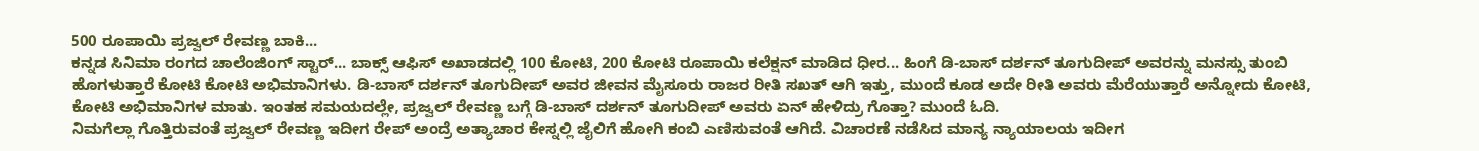500 ರೂಪಾಯಿ ಪ್ರಜ್ವಲ್ ರೇವಣ್ಣ ಬಾಕಿ...
ಕನ್ನಡ ಸಿನಿಮಾ ರಂಗದ ಚಾಲೆಂಜಿಂಗ್ ಸ್ಟಾರ್... ಬಾಕ್ಸ್ ಆಫಿಸ್ ಅಖಾಡದಲ್ಲಿ 100 ಕೋಟಿ, 200 ಕೋಟಿ ರೂಪಾಯಿ ಕಲೆಕ್ಷನ್ ಮಾಡಿದ ಧೀರ... ಹಿಂಗೆ ಡಿ-ಬಾಸ್ ದರ್ಶನ್ ತೂಗುದೀಪ್ ಅವರನ್ನು ಮನಸ್ಸು ತುಂಬಿ ಹೊಗಳುತ್ತಾರೆ ಕೋಟಿ ಕೋಟಿ ಅಭಿಮಾನಿಗಳು. ಡಿ-ಬಾಸ್ ದರ್ಶನ್ ತೂಗುದೀಪ್ ಅವರ ಜೀವನ ಮೈಸೂರು ರಾಜರ ರೀತಿ ಸಖತ್ ಆಗಿ ಇತ್ತು, ಮುಂದೆ ಕೂಡ ಅದೇ ರೀತಿ ಅವರು ಮೆರೆಯುತ್ತಾರೆ ಅನ್ನೋದು ಕೋಟಿ, ಕೋಟಿ ಅಭಿಮಾನಿಗಳ ಮಾತು. ಇಂತಹ ಸಮಯದಲ್ಲೇ, ಪ್ರಜ್ವಲ್ ರೇವಣ್ಣ ಬಗ್ಗೆ ಡಿ-ಬಾಸ್ ದರ್ಶನ್ ತೂಗುದೀಪ್ ಅವರು ಏನ್ ಹೇಳಿದ್ರು ಗೊತ್ತಾ? ಮುಂದೆ ಓದಿ.
ನಿಮಗೆಲ್ಲಾ ಗೊತ್ತಿರುವಂತೆ ಪ್ರಜ್ವಲ್ ರೇವಣ್ಣ ಇದೀಗ ರೇಪ್ ಅಂದ್ರೆ ಅತ್ಯಾಚಾರ ಕೇಸ್ನಲ್ಲಿ ಜೈಲಿಗೆ ಹೋಗಿ ಕಂಬಿ ಎಣಿಸುವಂತೆ ಆಗಿದೆ. ವಿಚಾರಣೆ ನಡೆಸಿದ ಮಾನ್ಯ ನ್ಯಾಯಾಲಯ ಇದೀಗ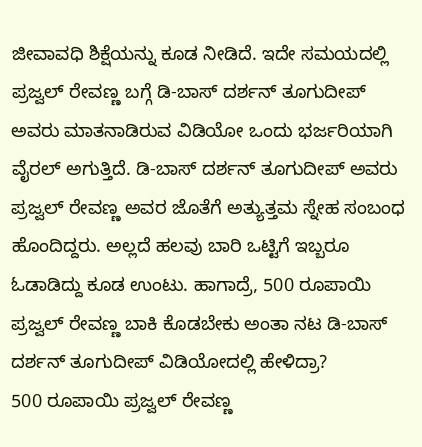ಜೀವಾವಧಿ ಶಿಕ್ಷೆಯನ್ನು ಕೂಡ ನೀಡಿದೆ. ಇದೇ ಸಮಯದಲ್ಲಿ ಪ್ರಜ್ವಲ್ ರೇವಣ್ಣ ಬಗ್ಗೆ ಡಿ-ಬಾಸ್ ದರ್ಶನ್ ತೂಗುದೀಪ್ ಅವರು ಮಾತನಾಡಿರುವ ವಿಡಿಯೋ ಒಂದು ಭರ್ಜರಿಯಾಗಿ ವೈರಲ್ ಅಗುತ್ತಿದೆ. ಡಿ-ಬಾಸ್ ದರ್ಶನ್ ತೂಗುದೀಪ್ ಅವರು ಪ್ರಜ್ವಲ್ ರೇವಣ್ಣ ಅವರ ಜೊತೆಗೆ ಅತ್ಯುತ್ತಮ ಸ್ನೇಹ ಸಂಬಂಧ ಹೊಂದಿದ್ದರು. ಅಲ್ಲದೆ ಹಲವು ಬಾರಿ ಒಟ್ಟಿಗೆ ಇಬ್ಬರೂ ಓಡಾಡಿದ್ದು ಕೂಡ ಉಂಟು. ಹಾಗಾದ್ರೆ, 500 ರೂಪಾಯಿ ಪ್ರಜ್ವಲ್ ರೇವಣ್ಣ ಬಾಕಿ ಕೊಡಬೇಕು ಅಂತಾ ನಟ ಡಿ-ಬಾಸ್ ದರ್ಶನ್ ತೂಗುದೀಪ್ ವಿಡಿಯೋದಲ್ಲಿ ಹೇಳಿದ್ರಾ?
500 ರೂಪಾಯಿ ಪ್ರಜ್ವಲ್ ರೇವಣ್ಣ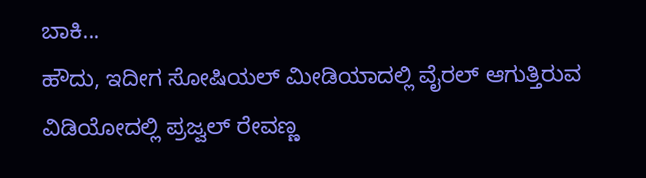ಬಾಕಿ...
ಹೌದು, ಇದೀಗ ಸೋಷಿಯಲ್ ಮೀಡಿಯಾದಲ್ಲಿ ವೈರಲ್ ಆಗುತ್ತಿರುವ ವಿಡಿಯೋದಲ್ಲಿ ಪ್ರಜ್ವಲ್ ರೇವಣ್ಣ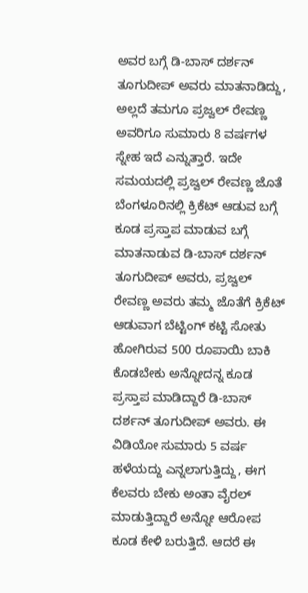ಅವರ ಬಗ್ಗೆ ಡಿ-ಬಾಸ್ ದರ್ಶನ್ ತೂಗುದೀಪ್ ಅವರು ಮಾತನಾಡಿದ್ದು, ಅಲ್ಲದೆ ತಮಗೂ ಪ್ರಜ್ವಲ್ ರೇವಣ್ಣ ಅವರಿಗೂ ಸುಮಾರು 8 ವರ್ಷಗಳ ಸ್ನೇಹ ಇದೆ ಎನ್ನುತ್ತಾರೆ. ಇದೇ ಸಮಯದಲ್ಲಿ ಪ್ರಜ್ವಲ್ ರೇವಣ್ಣ ಜೊತೆ ಬೆಂಗಳೂರಿನಲ್ಲಿ ಕ್ರಿಕೆಟ್ ಆಡುವ ಬಗ್ಗೆ ಕೂಡ ಪ್ರಸ್ತಾಪ ಮಾಡುವ ಬಗ್ಗೆ ಮಾತನಾಡುವ ಡಿ-ಬಾಸ್ ದರ್ಶನ್ ತೂಗುದೀಪ್ ಅವರು, ಪ್ರಜ್ವಲ್ ರೇವಣ್ಣ ಅವರು ತಮ್ಮ ಜೊತೆಗೆ ಕ್ರಿಕೆಟ್ ಆಡುವಾಗ ಬೆಟ್ಟಿಂಗ್ ಕಟ್ಟಿ ಸೋತು ಹೋಗಿರುವ 500 ರೂಪಾಯಿ ಬಾಕಿ ಕೊಡಬೇಕು ಅನ್ನೋದನ್ನ ಕೂಡ ಪ್ರಸ್ತಾಪ ಮಾಡಿದ್ದಾರೆ ಡಿ-ಬಾಸ್ ದರ್ಶನ್ ತೂಗುದೀಪ್ ಅವರು. ಈ ವಿಡಿಯೋ ಸುಮಾರು 5 ವರ್ಷ ಹಳೆಯದ್ದು ಎನ್ನಲಾಗುತ್ತಿದ್ದು, ಈಗ ಕೆಲವರು ಬೇಕು ಅಂತಾ ವೈರಲ್ ಮಾಡುತ್ತಿದ್ದಾರೆ ಅನ್ನೋ ಆರೋಪ ಕೂಡ ಕೇಳಿ ಬರುತ್ತಿದೆ. ಆದರೆ ಈ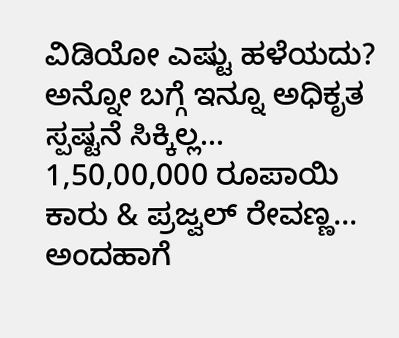ವಿಡಿಯೋ ಎಷ್ಟು ಹಳೆಯದು? ಅನ್ನೋ ಬಗ್ಗೆ ಇನ್ನೂ ಅಧಿಕೃತ ಸ್ಪಷ್ಟನೆ ಸಿಕ್ಕಿಲ್ಲ...
1,50,00,000 ರೂಪಾಯಿ ಕಾರು & ಪ್ರಜ್ವಲ್ ರೇವಣ್ಣ...
ಅಂದಹಾಗೆ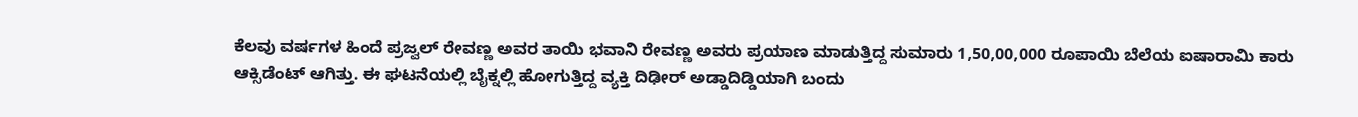ಕೆಲವು ವರ್ಷಗಳ ಹಿಂದೆ ಪ್ರಜ್ವಲ್ ರೇವಣ್ಣ ಅವರ ತಾಯಿ ಭವಾನಿ ರೇವಣ್ಣ ಅವರು ಪ್ರಯಾಣ ಮಾಡುತ್ತಿದ್ದ ಸುಮಾರು 1,50,00,000 ರೂಪಾಯಿ ಬೆಲೆಯ ಐಷಾರಾಮಿ ಕಾರು ಆಕ್ಸಿಡೆಂಟ್ ಆಗಿತ್ತು. ಈ ಘಟನೆಯಲ್ಲಿ ಬೈಕ್ನಲ್ಲಿ ಹೋಗುತ್ತಿದ್ದ ವ್ಯಕ್ತಿ ದಿಢೀರ್ ಅಡ್ಡಾದಿಡ್ಡಿಯಾಗಿ ಬಂದು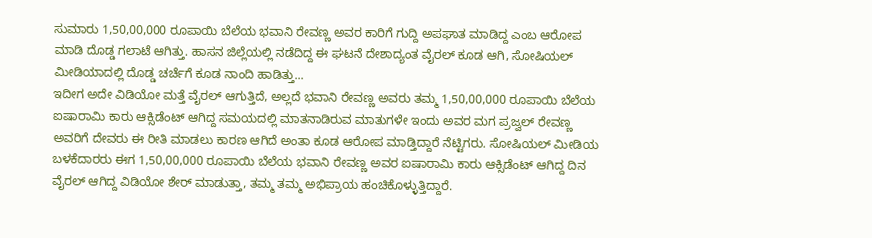ಸುಮಾರು 1,50,00,000 ರೂಪಾಯಿ ಬೆಲೆಯ ಭವಾನಿ ರೇವಣ್ಣ ಅವರ ಕಾರಿಗೆ ಗುದ್ದಿ ಅಪಘಾತ ಮಾಡಿದ್ದ ಎಂಬ ಆರೋಪ ಮಾಡಿ ದೊಡ್ಡ ಗಲಾಟೆ ಆಗಿತ್ತು. ಹಾಸನ ಜಿಲ್ಲೆಯಲ್ಲಿ ನಡೆದಿದ್ದ ಈ ಘಟನೆ ದೇಶಾದ್ಯಂತ ವೈರಲ್ ಕೂಡ ಆಗಿ, ಸೋಷಿಯಲ್ ಮೀಡಿಯಾದಲ್ಲಿ ದೊಡ್ಡ ಚರ್ಚೆಗೆ ಕೂಡ ನಾಂದಿ ಹಾಡಿತ್ತು...
ಇದೀಗ ಅದೇ ವಿಡಿಯೋ ಮತ್ತೆ ವೈರಲ್ ಆಗುತ್ತಿದೆ, ಅಲ್ಲದೆ ಭವಾನಿ ರೇವಣ್ಣ ಅವರು ತಮ್ಮ 1,50,00,000 ರೂಪಾಯಿ ಬೆಲೆಯ ಐಷಾರಾಮಿ ಕಾರು ಆಕ್ಸಿಡೆಂಟ್ ಆಗಿದ್ದ ಸಮಯದಲ್ಲಿ ಮಾತನಾಡಿರುವ ಮಾತುಗಳೇ ಇಂದು ಅವರ ಮಗ ಪ್ರಜ್ವಲ್ ರೇವಣ್ಣ ಅವರಿಗೆ ದೇವರು ಈ ರೀತಿ ಮಾಡಲು ಕಾರಣ ಆಗಿದೆ ಅಂತಾ ಕೂಡ ಆರೋಪ ಮಾಡ್ತಿದ್ದಾರೆ ನೆಟ್ಟಿಗರು. ಸೋಷಿಯಲ್ ಮೀಡಿಯ ಬಳಕೆದಾರರು ಈಗ 1,50,00,000 ರೂಪಾಯಿ ಬೆಲೆಯ ಭವಾನಿ ರೇವಣ್ಣ ಅವರ ಐಷಾರಾಮಿ ಕಾರು ಆಕ್ಸಿಡೆಂಟ್ ಆಗಿದ್ದ ದಿನ ವೈರಲ್ ಆಗಿದ್ದ ವಿಡಿಯೋ ಶೇರ್ ಮಾಡುತ್ತಾ, ತಮ್ಮ ತಮ್ಮ ಅಭಿಪ್ರಾಯ ಹಂಚಿಕೊಳ್ಳುತ್ತಿದ್ದಾರೆ.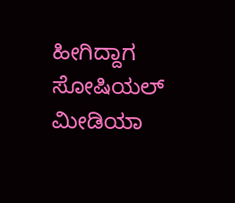ಹೀಗಿದ್ದಾಗ ಸೋಷಿಯಲ್ ಮೀಡಿಯಾ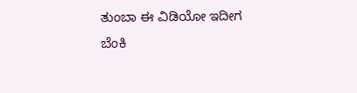ತುಂಬಾ ಈ ವಿಡಿಯೋ ಇದೀಗ ಬೆಂಕಿ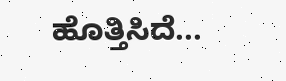ಹೊತ್ತಿಸಿದೆ...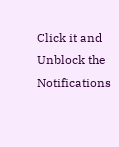Click it and Unblock the Notifications